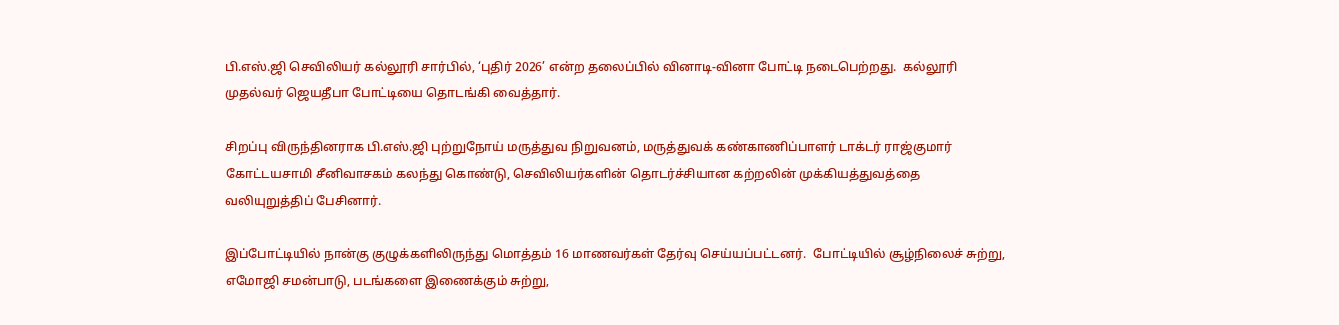பி.எஸ்.ஜி செவிலியர் கல்லூரி சார்பில், ‘புதிர் 2026’ என்ற தலைப்பில் வினாடி-வினா போட்டி நடைபெற்றது.  கல்லூரி முதல்வர் ஜெயதீபா போட்டியை தொடங்கி வைத்தார்.

சிறப்பு விருந்தினராக பி.எஸ்.ஜி புற்றுநோய் மருத்துவ நிறுவனம், மருத்துவக் கண்காணிப்பாளர் டாக்டர் ராஜ்குமார் கோட்டயசாமி சீனிவாசகம் கலந்து கொண்டு, செவிலியர்களின் தொடர்ச்சியான கற்றலின் முக்கியத்துவத்தை வலியுறுத்திப் பேசினார்.

இப்போட்டியில் நான்கு குழுக்களிலிருந்து மொத்தம் 16 மாணவர்கள் தேர்வு செய்யப்பட்டனர்.  போட்டியில் சூழ்நிலைச் சுற்று, எமோஜி சமன்பாடு, படங்களை இணைக்கும் சுற்று,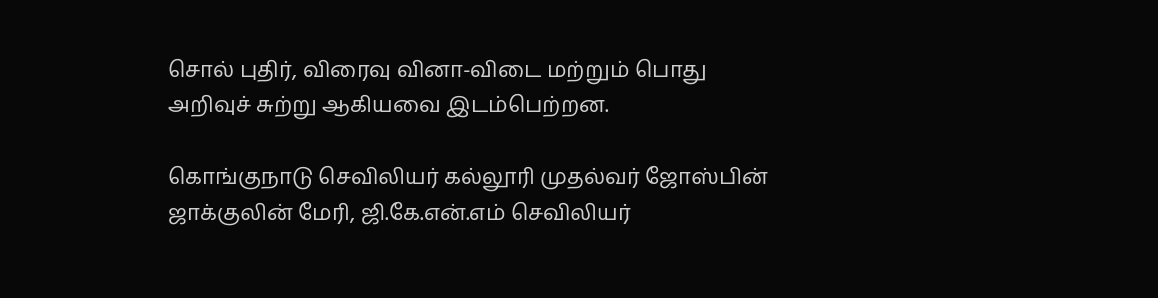சொல் புதிர், விரைவு வினா-விடை மற்றும் பொது அறிவுச் சுற்று ஆகியவை இடம்பெற்றன.

கொங்குநாடு செவிலியர் கல்லூரி முதல்வர் ஜோஸ்பின் ஜாக்குலின் மேரி, ஜி.கே.என்.எம் செவிலியர்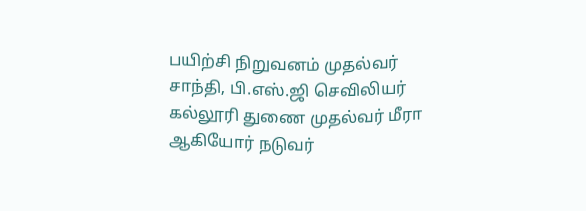பயிற்சி நிறுவனம் முதல்வர் சாந்தி, பி.எஸ்.ஜி செவிலியர் கல்லூரி துணை முதல்வர் மீரா ஆகியோர் நடுவர்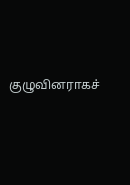குழுவினராகச்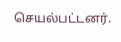செயல்பட்டனர்.